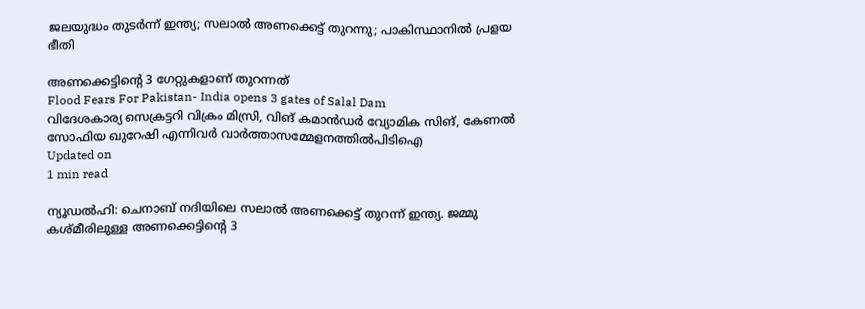ജലയുദ്ധം തുടർന്ന് ഇന്ത്യ; സലാൽ അണക്കെട്ട് തുറന്നു; പാകിസ്ഥാനിൽ പ്രളയ ഭീതി

അണക്കെട്ടിന്റെ 3 ഗേറ്റുകളാണ് തുറന്നത്
Flood Fears For Pakistan- India opens 3 gates of Salal Dam
വിദേശകാര്യ സെക്രട്ടറി വിക്രം മിസ്രി, വിങ് കമാൻ‍ഡർ വ്യോമിക സിങ്, കേണൽ സോഫിയ ഖുറേഷി എന്നിവർ വാർത്താസമ്മേളനത്തിൽപിടിഐ
Updated on
1 min read

ന്യൂഡൽഹി: ചെനാബ് നദിയിലെ സലാൽ അണക്കെട്ട് തുറന്ന് ഇന്ത്യ. ജമ്മു കശ്മീരിലുള്ള അണക്കെട്ടിന്റെ 3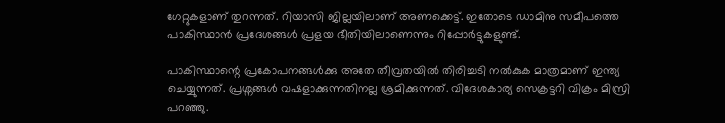ഗേറ്റുകളാണ് തുറന്നത്. റിയാസി ജില്ലയിലാണ് അണക്കെട്ട്. ഇതോടെ ഡാമിനു സമീപത്തെ പാകിസ്ഥാൻ പ്രദേശങ്ങൾ പ്രളയ ഭീതിയിലാണെന്നും റിപ്പോർട്ടുകളുണ്ട്.

പാകിസ്ഥാന്റെ പ്രകോപനങ്ങൾക്കു അതേ തീവ്രതയിൽ തിരിച്ചടി നൽകുക മാത്രമാണ് ഇന്ത്യ ചെയ്യുന്നത്. പ്രശ്നങ്ങൾ വഷളാക്കുന്നതിനല്ല ശ്രമിക്കുന്നത്. വിദേശകാര്യ സെക്രട്ടറി വിക്രം മിസ്രി പറഞ്ഞു.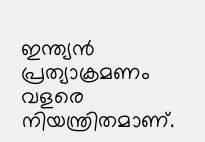ഇന്ത്യൻ പ്രത്യാക്രമണം വളരെ നിയന്ത്രിതമാണ്.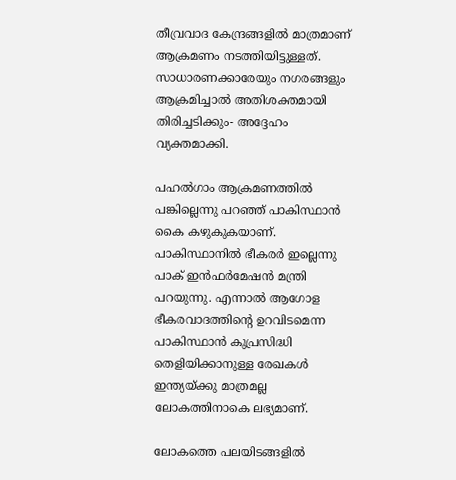തീവ്രവാദ കേന്ദ്രങ്ങളിൽ മാത്രമാണ് ആക്രമണം നടത്തിയിട്ടുള്ളത്. സാധാരണക്കാരേയും നഗരങ്ങളും ആക്രമിച്ചാൽ അതിശക്തമായി തിരിച്ചടിക്കും- അദ്ദേഹം വ്യക്തമാക്കി.

പഹൽഗാം ആക്രമണത്തിൽ പങ്കില്ലെന്നു പറഞ്ഞ് പാകിസ്ഥാൻ കൈ കഴുകുകയാണ്. പാകിസ്ഥാനിൽ ഭീകരർ ഇല്ലെന്നു പാക് ഇൻഫർമേഷൻ മന്ത്രി പറയുന്നു. എന്നാൽ ആഗോള ഭീകരവാദത്തിന്റെ ഉറവിടമെന്ന പാകിസ്ഥാൻ കുപ്രസിദ്ധി തെളിയിക്കാനുള്ള രേഖകൾ ഇന്ത്യയ്ക്കു മാത്രമല്ല ലോകത്തിനാകെ ലഭ്യമാണ്.

ലോകത്തെ പലയിടങ്ങളിൽ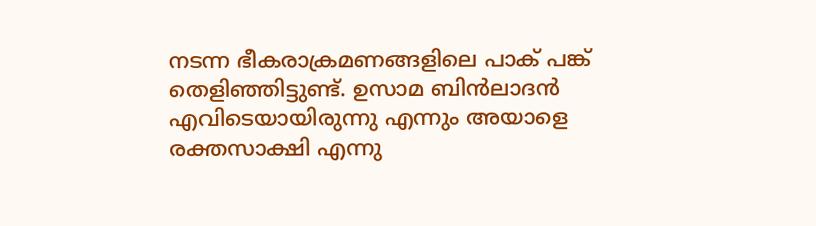നടന്ന ഭീകരാക്രമണങ്ങളിലെ പാക് പങ്ക് തെളിഞ്ഞിട്ടുണ്ട്. ഉസാമ ബിൻലാദൻ എവിടെയായിരുന്നു എന്നും അയാളെ രക്തസാക്ഷി എന്നു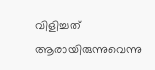വിളിച്ചത് ആരായിരുന്നുവെന്നു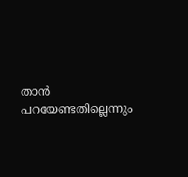താൻ പറയേണ്ടതില്ലെന്നും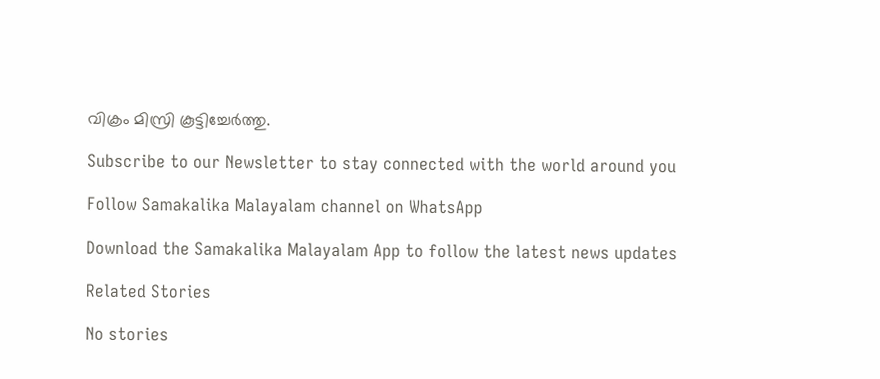വിക്രം മിസ്രി കൂട്ടിച്ചേർത്തു.

Subscribe to our Newsletter to stay connected with the world around you

Follow Samakalika Malayalam channel on WhatsApp

Download the Samakalika Malayalam App to follow the latest news updates

Related Stories

No stories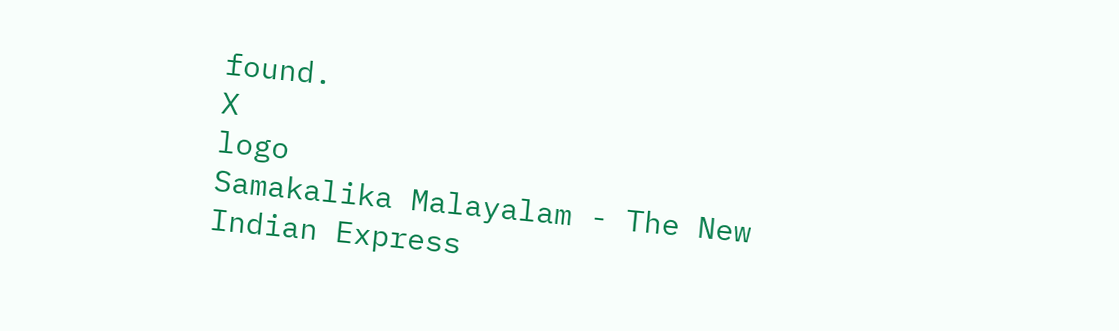found.
X
logo
Samakalika Malayalam - The New Indian Express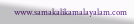www.samakalikamalayalam.com